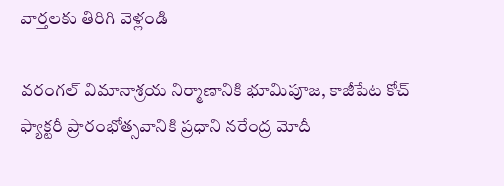వార్తలకు తిరిగి వెళ్లండి

వరంగల్ విమానాశ్రయ నిర్మాణానికి భూమిపూజ, కాజీపేట కోచ్ ఫ్యాక్టరీ ప్రారంభోత్సవానికి ప్రధాని నరేంద్ర మోదీ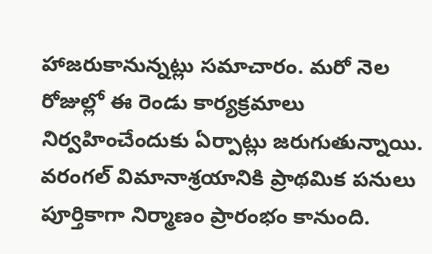హాజరుకానున్నట్లు సమాచారం. మరో నెల రోజుల్లో ఈ రెండు కార్యక్రమాలు నిర్వహించేందుకు ఏర్పాట్లు జరుగుతున్నాయి.
వరంగల్ విమానాశ్రయానికి ప్రాథమిక పనులు పూర్తికాగా నిర్మాణం ప్రారంభం కానుంది.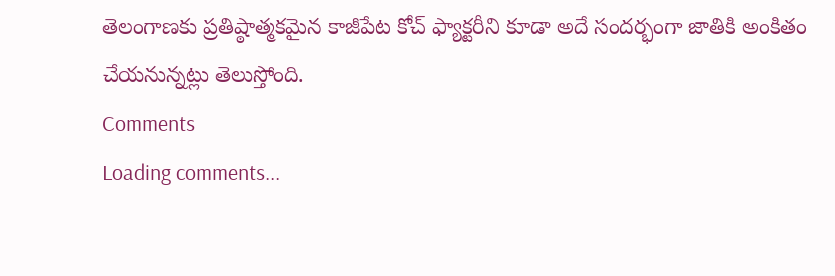తెలంగాణకు ప్రతిష్ఠాత్మకమైన కాజీపేట కోచ్ ఫ్యాక్టరీని కూడా అదే సందర్భంగా జాతికి అంకితం చేయనున్నట్లు తెలుస్తోంది.
Comments
Loading comments...